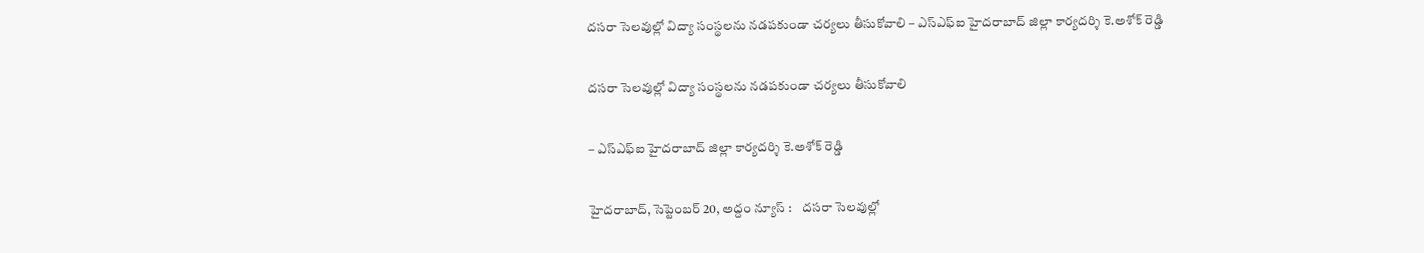దసరా సెలవుల్లో విద్యా సంస్థలను నడపకుండా చర్యలు తీసుకోవాలి – ఎస్ఎఫ్ఐ హైదరాబాద్ జిల్లా కార్యదర్శి కె.అశోక్ రెడ్డి

దసరా సెలవుల్లో విద్యా సంస్థలను నడపకుండా చర్యలు తీసుకోవాలి

– ఎస్ఎఫ్ఐ హైదరాబాద్ జిల్లా కార్యదర్శి కె.అశోక్ రెడ్డి

హైదరాబాద్, సెప్టెంబ‌ర్ 20, అద్దం న్యూస్ :    దసరా సెలవుల్లో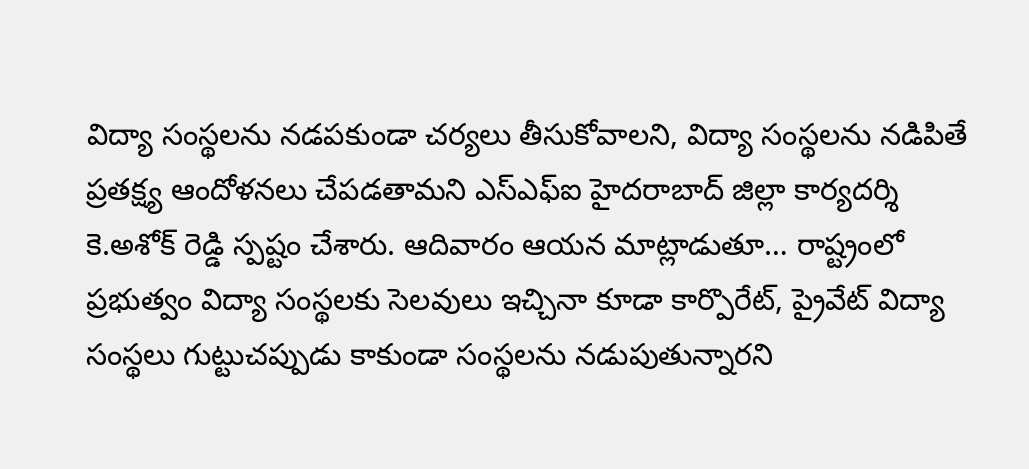విద్యా సంస్థలను నడపకుండా చర్యలు తీసుకోవాలని, విద్యా సంస్థలను నడిపితే ప్రతక్ష్య ఆందోళనలు చేపడతామ‌ని ఎస్ఎఫ్ఐ హైదరాబాద్ జిల్లా కార్యదర్శి కె.అశోక్ రెడ్డి స్ప‌ష్టం చేశారు. ఆదివారం ఆయ‌న మాట్లాడుతూ… రాష్ట్రంలో ప్రభుత్వం విద్యా సంస్థలకు సెలవులు ఇచ్చినా కూడా కార్పొరేట్, ప్రైవేట్ విద్యా సంస్థలు గుట్టుచ‌ప్పుడు కాకుండా సంస్థ‌ల‌ను నడుపుతున్నారని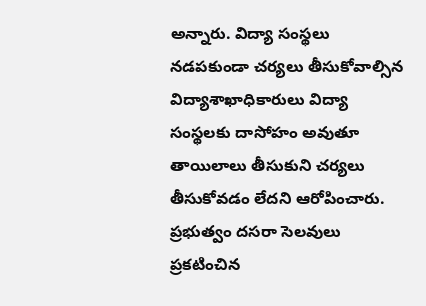అన్నారు. విద్యా సంస్థలు నడపకుండా చర్యలు తీసుకోవాల్సిన విద్యాశాఖాధికారులు విద్యా సంస్థలకు దాసోహం అవుతూ తాయిలాలు తీసుకుని చర్యలు తీసుకోవడం లేదని ఆరోపించారు. ప్రభుత్వం దసరా సెలవులు ప్రకటించిన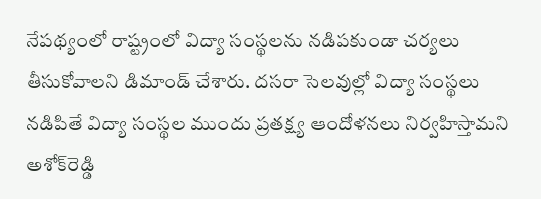నేపథ్యంలో రాష్ట్రంలో విద్యా సంస్థలను నడిపకుండా చర్యలు తీసుకోవాలని డిమాండ్ చేశారు. దసరా సెలవుల్లో విద్యా సంస్థలు నడిపితే విద్యా సంస్థల ముందు ప్రతక్ష్య ఆందోళనలు నిర్వహిస్తామని అశోక్‌రెడ్డి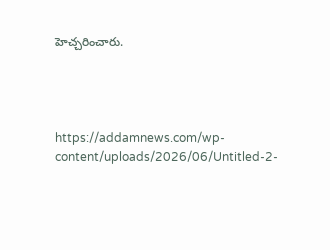హెచ్చ‌రించారు.




https://addamnews.com/wp-content/uploads/2026/06/Untitled-2-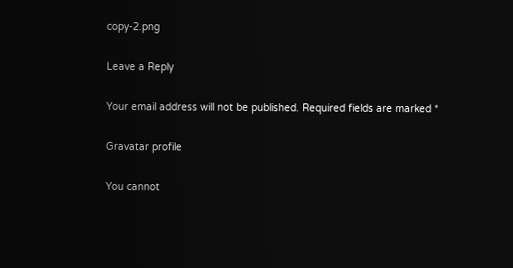copy-2.png

Leave a Reply

Your email address will not be published. Required fields are marked *

Gravatar profile

You cannot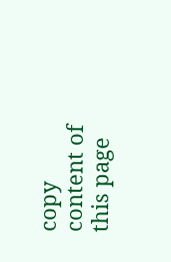copy content of this page